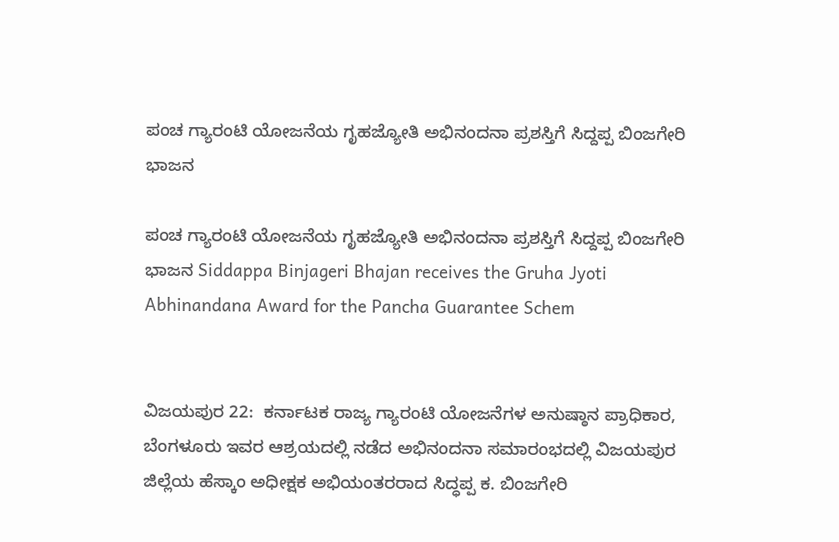ಪಂಚ ಗ್ಯಾರಂಟಿ ಯೋಜನೆಯ ಗೃಹಜ್ಯೋತಿ ಅಭಿನಂದನಾ ಪ್ರಶಸ್ತಿಗೆ ಸಿದ್ದಪ್ಪ ಬಿಂಜಗೇರಿ ಭಾಜನ

ಪಂಚ ಗ್ಯಾರಂಟಿ ಯೋಜನೆಯ ಗೃಹಜ್ಯೋತಿ ಅಭಿನಂದನಾ ಪ್ರಶಸ್ತಿಗೆ ಸಿದ್ದಪ್ಪ ಬಿಂಜಗೇರಿ ಭಾಜನ Siddappa Binjageri Bhajan receives the Gruha Jyoti Abhinandana Award for the Pancha Guarantee Schem


ವಿಜಯಪುರ 22:  ಕರ್ನಾಟಕ ರಾಜ್ಯ ಗ್ಯಾರಂಟಿ ಯೋಜನೆಗಳ ಅನುಷ್ಠಾನ ಪ್ರಾಧಿಕಾರ, ಬೆಂಗಳೂರು ಇವರ ಆಶ್ರಯದಲ್ಲಿ ನಡೆದ ಅಭಿನಂದನಾ ಸಮಾರಂಭದಲ್ಲಿ ವಿಜಯಪುರ ಜಿಲ್ಲೆಯ ಹೆಸ್ಕಾಂ ಅಧೀಕ್ಷಕ ಅಭಿಯಂತರರಾದ ಸಿದ್ಧಪ್ಪ ಕ. ಬಿಂಜಗೇರಿ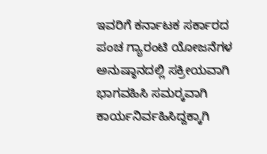ಇವರಿಗೆ ಕರ್ನಾಟಕ ಸರ್ಕಾರದ ಪಂಚ ಗ್ಯಾರಂಟಿ ಯೋಜನೆಗಳ ಅನುಷ್ಠಾನದಲ್ಲಿ ಸಕ್ರೀಯವಾಗಿ ಭಾಗವಹಿಸಿ ಸಮರ‍್ಕವಾಗಿ ಕಾರ್ಯನಿರ್ವಹಿಸಿದ್ದಕ್ಕಾಗಿ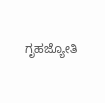ಗೃಹಜ್ಯೋತಿ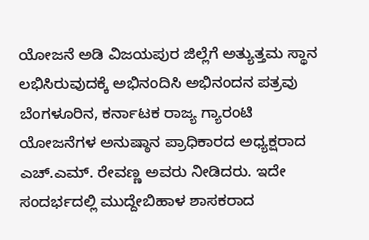ಯೋಜನೆ ಅಡಿ ವಿಜಯಪುರ ಜಿಲ್ಲೆಗೆ ಅತ್ಯುತ್ತಮ ಸ್ಥಾನ ಲಭಿಸಿರುವುದಕ್ಕೆ ಅಭಿನಂದಿಸಿ ಅಭಿನಂದನ ಪತ್ರವು ಬೆಂಗಳೂರಿನ, ಕರ್ನಾಟಕ ರಾಜ್ಯ ಗ್ಯಾರಂಟಿ ಯೋಜನೆಗಳ ಅನುಷ್ಠಾನ ಪ್ರಾಧಿಕಾರದ ಅಧ್ಯಕ್ಷರಾದ ಎಚ್‌.ಎಮ್‌. ರೇವಣ್ಣ ಅವರು ನೀಡಿದರು. ಇದೇ ಸಂದರ್ಭದಲ್ಲಿ ಮುದ್ದೇಬಿಹಾಳ ಶಾಸಕರಾದ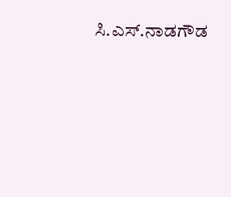ಸಿ.ಎಸ್‌.ನಾಡಗೌಡ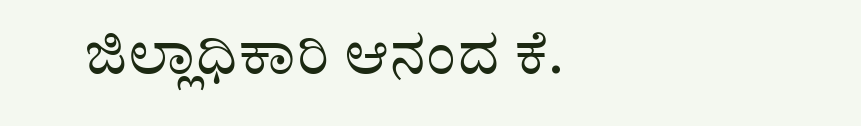ಜಿಲ್ಲಾಧಿಕಾರಿ ಆನಂದ ಕೆ.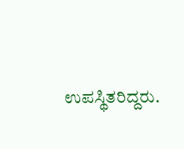ಉಪಸ್ಥಿತರಿದ್ದರು.